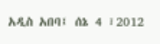አዲስ አበባ፤ ሰኔ 4 ፣2012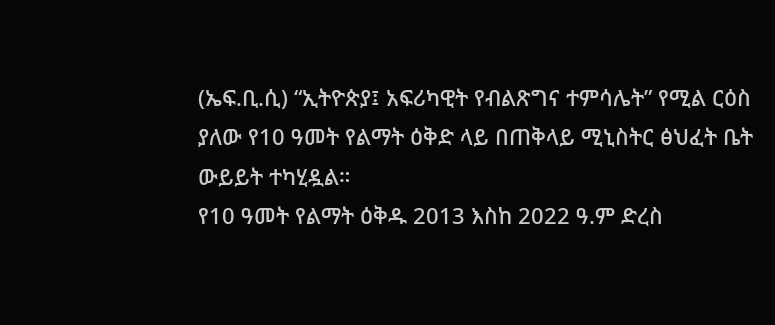(ኤፍ.ቢ.ሲ) “ኢትዮጵያ፤ አፍሪካዊት የብልጽግና ተምሳሌት” የሚል ርዕስ ያለው የ10 ዓመት የልማት ዕቅድ ላይ በጠቅላይ ሚኒስትር ፅህፈት ቤት ውይይት ተካሂዷል።
የ10 ዓመት የልማት ዕቅዱ 2013 እስከ 2022 ዓ.ም ድረስ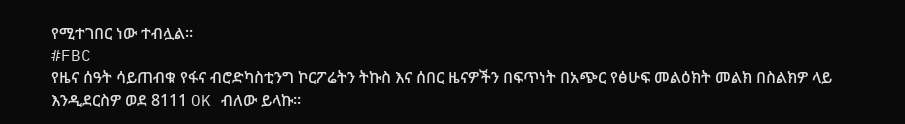የሚተገበር ነው ተብሏል።
#FBC
የዜና ሰዓት ሳይጠብቁ የፋና ብሮድካስቲንግ ኮርፖሬትን ትኩስ እና ሰበር ዜናዎችን በፍጥነት በአጭር የፅሁፍ መልዕክት መልክ በስልክዎ ላይ እንዲደርስዎ ወደ 8111 OK ብለው ይላኩ።